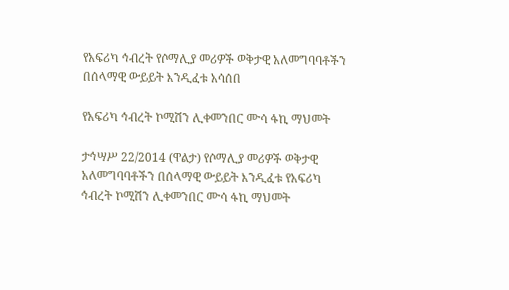የአፍሪካ ኅብረት የሶማሊያ መሪዎች ወቅታዊ አለመግባባቶችን በሰላማዊ ውይይት እንዲፈቱ አሳሰበ

የአፍሪካ ኅብረት ኮሚሽን ሊቀመንበር ሙሳ ፋኪ ማህመት

ታኅሣሥ 22/2014 (ዋልታ) የሶማሊያ መሪዎች ወቅታዊ አለመግባባቶችን በሰላማዊ ውይይት እንዲፈቱ የአፍሪካ ኅብረት ኮሚሽን ሊቀመንበር ሙሳ ፋኪ ማህመት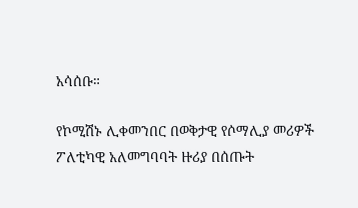አሳሰቡ።

የኮሚሽኑ ሊቀመንበር በወቅታዊ የሶማሊያ መሪዎች ፖለቲካዊ አለመግባባት ዙሪያ በሰጡት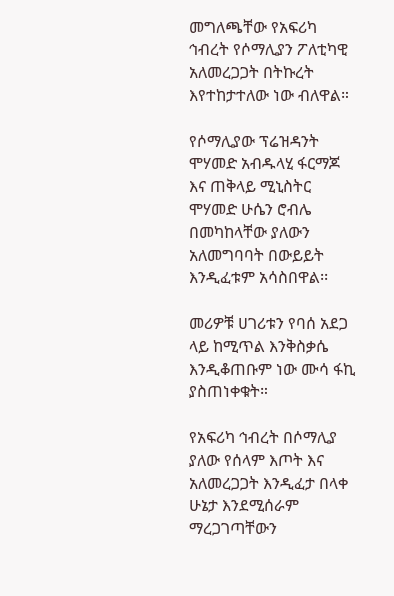መግለጫቸው የአፍሪካ ኅብረት የሶማሊያን ፖለቲካዊ አለመረጋጋት በትኩረት እየተከታተለው ነው ብለዋል።

የሶማሊያው ፕሬዝዳንት ሞሃመድ አብዱላሂ ፋርማጆ እና ጠቅላይ ሚኒስትር ሞሃመድ ሁሴን ሮብሌ በመካከላቸው ያለውን አለመግባባት በውይይት እንዲፈቱም አሳስበዋል፡፡

መሪዎቹ ሀገሪቱን የባሰ አደጋ ላይ ከሚጥል እንቅስቃሴ እንዲቆጠቡም ነው ሙሳ ፋኪ ያስጠነቀቁት።

የአፍሪካ ኅብረት በሶማሊያ ያለው የሰላም እጦት እና አለመረጋጋት እንዲፈታ በላቀ ሁኔታ እንደሚሰራም ማረጋገጣቸውን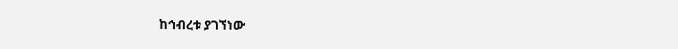ከኅብረቱ ያገኘነው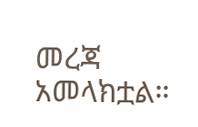መረጃ አመላክቷል።